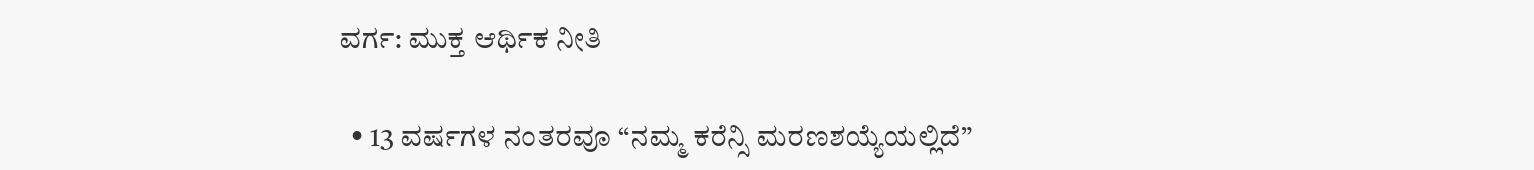ವರ್ಗ: ಮುಕ್ತ ಆರ್ಥಿಕ ನೀತಿ

  • 13 ವರ್ಷಗಳ ನಂತರವೂ “ನಮ್ಮ ಕರೆನ್ಸಿ ಮರಣಶಯ್ಯೆಯಲ್ಲಿದೆ”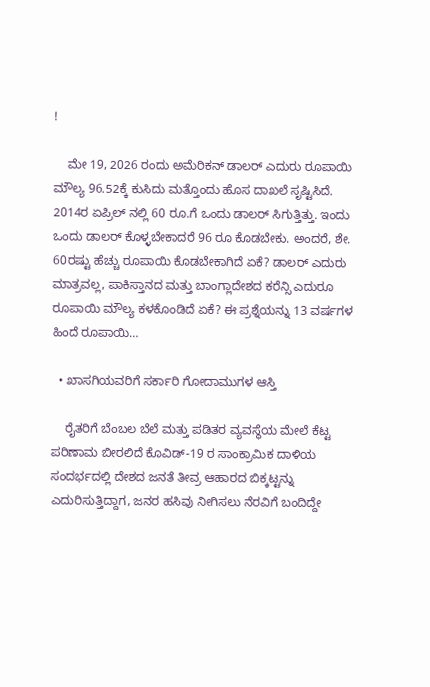!

    ಮೇ 19, 2026 ರಂದು ಅಮೆರಿಕನ್‌ ಡಾಲರ್‌ ಎದುರು ರೂಪಾಯಿ ಮೌಲ್ಯ 96.52ಕ್ಕೆ ಕುಸಿದು ಮತ್ತೊಂದು ಹೊಸ ದಾಖಲೆ ಸೃಷ್ಟಿಸಿದೆ.  2014ರ ಏಪ್ರಿಲ್ ನಲ್ಲಿ 60 ರೂ.ಗೆ ಒಂದು ಡಾಲರ್ ಸಿಗುತ್ತಿತ್ತು. ಇಂದು ಒಂದು ಡಾಲರ್ ಕೊಳ್ಳಬೇಕಾದರೆ 96 ರೂ ಕೊಡಬೇಕು. ಅಂದರೆ, ಶೇ. 60ರಷ್ಟು ಹೆಚ್ಚು ರೂಪಾಯಿ ಕೊಡಬೇಕಾಗಿದೆ ಏಕೆ? ಡಾಲರ್‌ ಎದುರು ಮಾತ್ರವಲ್ಲ, ಪಾಕಿಸ್ತಾನದ ಮತ್ತು ಬಾಂಗ್ಲಾದೇಶದ ಕರೆನ್ಸಿ ಎದುರೂ ರೂಪಾಯಿ ಮೌಲ್ಯ ಕಳಕೊಂಡಿದೆ ಏಕೆ? ಈ ಪ್ರಶ್ನೆಯನ್ನು 13 ವರ್ಷಗಳ ಹಿಂದೆ ರೂಪಾಯಿ…

  • ಖಾಸಗಿಯವರಿಗೆ ಸರ್ಕಾರಿ ಗೋದಾಮುಗಳ ಆಸ್ತಿ

    ರೈತರಿಗೆ ಬೆಂಬಲ ಬೆಲೆ ಮತ್ತು ಪಡಿತರ ವ್ಯವಸ್ಥೆಯ ಮೇಲೆ ಕೆಟ್ಟ ಪರಿಣಾಮ ಬೀರಲಿದೆ ಕೊವಿಡ್-19 ರ ಸಾಂಕ್ರಾಮಿಕ ದಾಳಿಯ ಸಂದರ್ಭದಲ್ಲಿ ದೇಶದ ಜನತೆ ತೀವ್ರ ಆಹಾರದ ಬಿಕ್ಕಟ್ಟನ್ನು ಎದುರಿಸುತ್ತಿದ್ದಾಗ, ಜನರ ಹಸಿವು ನೀಗಿಸಲು ನೆರವಿಗೆ ಬಂದಿದ್ದೇ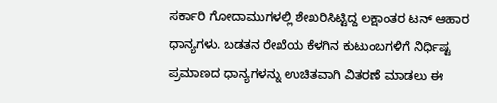ಸರ್ಕಾರಿ ಗೋದಾಮುಗಳಲ್ಲಿ ಶೇಖರಿಸಿಟ್ಟಿದ್ದ ಲಕ್ಷಾಂತರ ಟನ್ ಆಹಾರ ಧಾನ್ಯಗಳು. ಬಡತನ ರೇಖೆಯ ಕೆಳಗಿನ ಕುಟುಂಬಗಳಿಗೆ ನಿರ್ಧಿಷ್ಟ ಪ್ರಮಾಣದ ಧಾನ್ಯಗಳನ್ನು ಉಚಿತವಾಗಿ ವಿತರಣೆ ಮಾಡಲು ಈ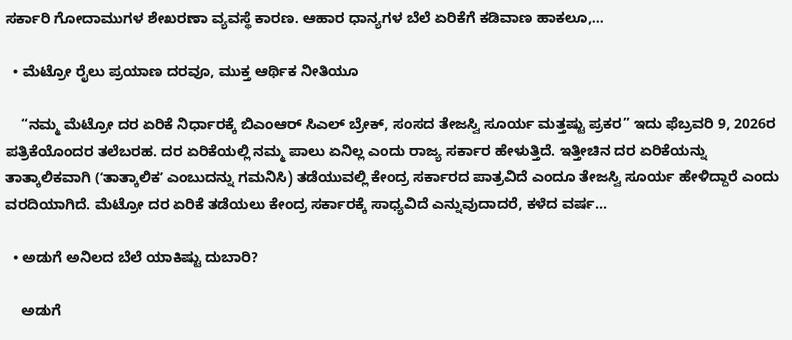ಸರ್ಕಾರಿ ಗೋದಾಮುಗಳ ಶೇಖರಣಾ ವ್ಯವಸ್ಥೆ ಕಾರಣ. ಆಹಾರ ಧಾನ್ಯಗಳ ಬೆಲೆ ಏರಿಕೆಗೆ ಕಡಿವಾಣ ಹಾಕಲೂ,…

  • ಮೆಟ್ರೋ ರೈಲು ಪ್ರಯಾಣ ದರವೂ, ಮುಕ್ತ ಆರ್ಥಿಕ ನೀತಿಯೂ

    “ನಮ್ಮ ಮೆಟ್ರೋ ದರ ಏರಿಕೆ ನಿರ್ಧಾರಕ್ಕೆ ಬಿಎಂಆರ್‌ ಸಿಎಲ್‌ ಬ್ರೇಕ್‌, ಸಂಸದ ತೇಜಸ್ವಿ ಸೂರ್ಯ ಮತ್ತಷ್ಟು ಪ್ರಕರ” ಇದು ಫೆಬ್ರವರಿ 9, 2026ರ ಪತ್ರಿಕೆಯೊಂದರ ತಲೆಬರಹ. ದರ ಏರಿಕೆಯಲ್ಲಿ ನಮ್ಮ ಪಾಲು ಏನಿಲ್ಲ ಎಂದು ರಾಜ್ಯ ಸರ್ಕಾರ ಹೇಳುತ್ತಿದೆ. ಇತ್ತೀಚಿನ ದರ ಏರಿಕೆಯನ್ನು ತಾತ್ಕಾಲಿಕವಾಗಿ (ʻತಾತ್ಕಾಲಿಕʼ ಎಂಬುದನ್ನು ಗಮನಿಸಿ) ತಡೆಯುವಲ್ಲಿ ಕೇಂದ್ರ ಸರ್ಕಾರದ ಪಾತ್ರವಿದೆ ಎಂದೂ ತೇಜಸ್ವಿ ಸೂರ್ಯ ಹೇಳಿದ್ದಾರೆ ಎಂದು ವರದಿಯಾಗಿದೆ. ಮೆಟ್ರೋ ದರ ಏರಿಕೆ ತಡೆಯಲು ಕೇಂದ್ರ ಸರ್ಕಾರಕ್ಕೆ ಸಾಧ್ಯವಿದೆ ಎನ್ನುವುದಾದರೆ, ಕಳೆದ ವರ್ಷ…

  • ಅಡುಗೆ ಅನಿಲದ ಬೆಲೆ ಯಾಕಿಷ್ಟು ದುಬಾರಿ?

    ಅಡುಗೆ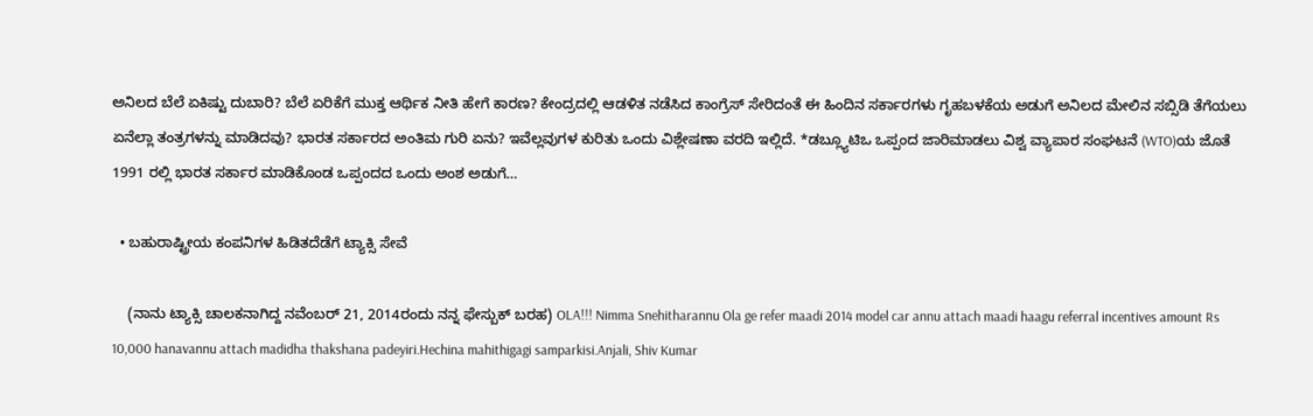ಅನಿಲದ ಬೆಲೆ ಏಕಿಷ್ಟು ದುಬಾರಿ? ಬೆಲೆ ಏರಿಕೆಗೆ ಮುಕ್ತ ಆರ್ಥಿಕ ನೀತಿ ಹೇಗೆ ಕಾರಣ? ಕೇಂದ್ರದಲ್ಲಿ ಆಡಳಿತ ನಡೆಸಿದ ಕಾಂಗ್ರೆಸ್ ಸೇರಿದಂತೆ ಈ ಹಿಂದಿನ ಸರ್ಕಾರಗಳು ಗೃಹಬಳಕೆಯ ಅಡುಗೆ ಅನಿಲದ ಮೇಲಿನ ಸಬ್ಸಿಡಿ ತೆಗೆಯಲು ಏನೆಲ್ಲಾ ತಂತ್ರಗಳನ್ನು ಮಾಡಿದವು? ಭಾರತ ಸರ್ಕಾರದ ಅಂತಿಮ ಗುರಿ ಏನು? ಇವೆಲ್ಲವುಗಳ ಕುರಿತು ಒಂದು ವಿಶ್ಲೇಷಣಾ ವರದಿ ಇಲ್ಲಿದೆ. *ಡಬ್ಲ್ಯೂಟಿಒ ಒಪ್ಪಂದ ಜಾರಿಮಾಡಲು ವಿಶ್ವ ವ್ಯಾಪಾರ ಸಂಘಟನೆ (WTO)ಯ ಜೊತೆ 1991 ರಲ್ಲಿ ಭಾರತ ಸರ್ಕಾರ ಮಾಡಿಕೊಂಡ ಒಪ್ಪಂದದ ಒಂದು ಅಂಶ ಅಡುಗೆ…

  • ಬಹುರಾಷ್ಟ್ರೀಯ ಕಂಪನಿಗಳ ಹಿಡಿತದೆಡೆಗೆ ಟ್ಯಾಕ್ಸಿ ಸೇವೆ

    (ನಾನು ಟ್ಯಾಕ್ಸಿ ಚಾಲಕನಾಗಿದ್ದ ನವೆಂಬರ್ 21, 2014ರಂದು ನನ್ನ ಫೇಸ್ಬುಕ್ ಬರಹ) OLA!!! Nimma Snehitharannu Ola ge refer maadi 2014 model car annu attach maadi haagu referral incentives amount Rs 10,000 hanavannu attach madidha thakshana padeyiri.Hechina mahithigagi samparkisi.Anjali, Shiv Kumar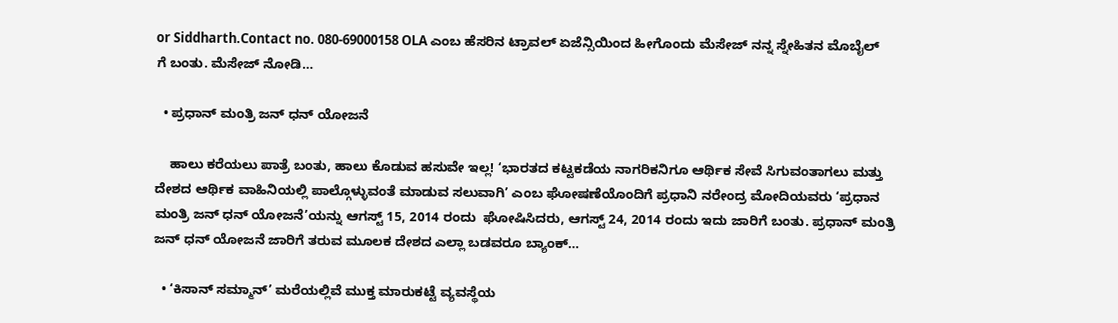or Siddharth.Contact no. 080-69000158 OLA ಎಂಬ ಹೆಸರಿನ ಟ್ರಾವಲ್ ಏಜೆನ್ಸಿಯಿಂದ ಹೀಗೊಂದು ಮೆಸೇಜ್ ನನ್ನ ಸ್ನೇಹಿತನ ಮೊಬೈಲ್ ಗೆ ಬಂತು. ಮೆಸೇಜ್ ನೋಡಿ…

  • ಪ್ರಧಾನ್ ಮಂತ್ರಿ ಜನ್ ಧನ್ ಯೋಜನೆ

    ಹಾಲು ಕರೆಯಲು ಪಾತ್ರೆ ಬಂತು, ಹಾಲು ಕೊಡುವ ಹಸುವೇ ಇಲ್ಲ! ‘ಭಾರತದ ಕಟ್ಟಕಡೆಯ ನಾಗರಿಕನಿಗೂ ಆರ್ಥಿಕ ಸೇವೆ ಸಿಗುವಂತಾಗಲು ಮತ್ತು ದೇಶದ ಆರ್ಥಿಕ ವಾಹಿನಿಯಲ್ಲಿ ಪಾಲ್ಗೊಳ್ಳುವಂತೆ ಮಾಡುವ ಸಲುವಾಗಿ’ ಎಂಬ ಘೋಷಣೆಯೊಂದಿಗೆ ಪ್ರಧಾನಿ ನರೇಂದ್ರ ಮೋದಿಯವರು ‘ಪ್ರಧಾನ ಮಂತ್ರಿ ಜನ್ ಧನ್ ಯೋಜನೆ’ಯನ್ನು ಆಗಸ್ಟ್ 15, 2014 ರಂದು  ಘೋಷಿಸಿದರು, ಆಗಸ್ಟ್ 24, 2014 ರಂದು ಇದು ಜಾರಿಗೆ ಬಂತು. ಪ್ರಧಾನ್ ಮಂತ್ರಿ ಜನ್ ಧನ್ ಯೋಜನೆ ಜಾರಿಗೆ ತರುವ ಮೂಲಕ ದೇಶದ ಎಲ್ಲಾ ಬಡವರೂ ಬ್ಯಾಂಕ್…

  • ‘ಕಿಸಾನ್ ಸಮ್ಮಾನ್’ ಮರೆಯಲ್ಲಿವೆ ಮುಕ್ತ ಮಾರುಕಟ್ಟೆ ವ್ಯವಸ್ಥೆಯ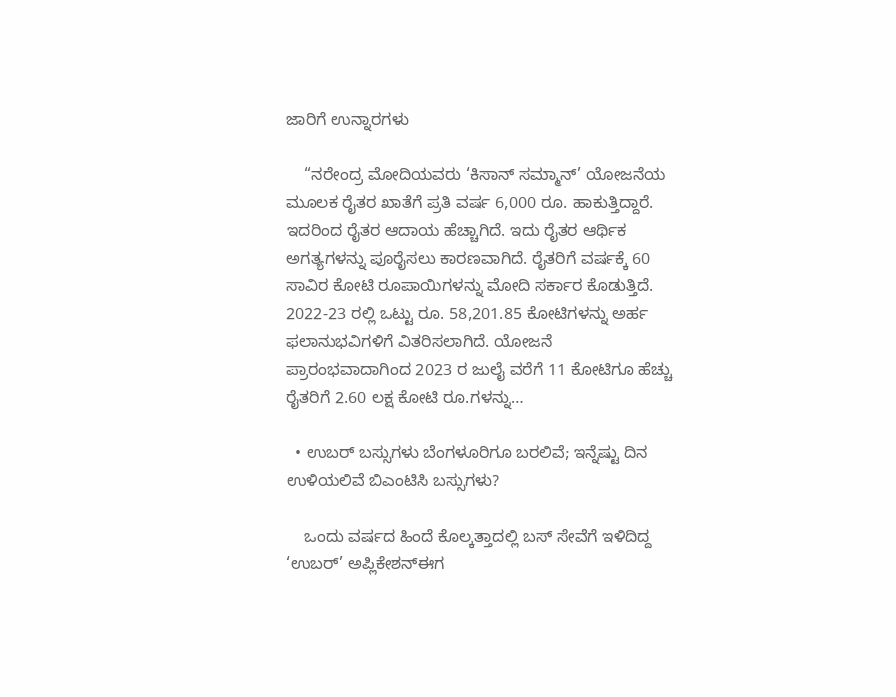ಜಾರಿಗೆ ಉನ್ನಾರಗಳು

    “ನರೇಂದ್ರ ಮೋದಿಯವರು ‘ಕಿಸಾನ್ ಸಮ್ಮಾನ್’ ಯೋಜನೆಯ ಮೂಲಕ ರೈತರ ಖಾತೆಗೆ ಪ್ರತಿ ವರ್ಷ 6,000 ರೂ. ಹಾಕುತ್ತಿದ್ದಾರೆ. ಇದರಿಂದ ರೈತರ ಆದಾಯ ಹೆಚ್ಚಾಗಿದೆ. ಇದು ರೈತರ ಆರ್ಥಿಕ ಅಗತ್ಯಗಳನ್ನು ಪೂರೈಸಲು ಕಾರಣವಾಗಿದೆ. ರೈತರಿಗೆ ವರ್ಷಕ್ಕೆ 60 ಸಾವಿರ ಕೋಟಿ ರೂಪಾಯಿಗಳನ್ನು ಮೋದಿ ಸರ್ಕಾರ ಕೊಡುತ್ತಿದೆ. 2022-23 ರಲ್ಲಿ ಒಟ್ಟು ರೂ. 58,201.85 ಕೋಟಿಗಳನ್ನು ಅರ್ಹ ಫಲಾನುಭವಿಗಳಿಗೆ ವಿತರಿಸಲಾಗಿದೆ. ಯೋಜನೆ ಪ್ರಾರಂಭವಾದಾಗಿಂದ 2023 ರ ಜುಲೈ ವರೆಗೆ 11 ಕೋಟಿಗೂ ಹೆಚ್ಚು ರೈತರಿಗೆ 2.60 ಲಕ್ಷ ಕೋಟಿ ರೂ.ಗಳನ್ನು…

  • ಉಬರ್ ಬಸ್ಸುಗಳು ಬೆಂಗಳೂರಿಗೂ ಬರಲಿವೆ; ಇನ್ನೆಷ್ಟು ದಿನ ಉಳಿಯಲಿವೆ ಬಿಎಂಟಿಸಿ ಬಸ್ಸುಗಳು?

    ಒಂದು ವರ್ಷದ ಹಿಂದೆ ಕೊಲ್ಕತ್ತಾದಲ್ಲಿ ಬಸ್ ಸೇವೆಗೆ ಇಳಿದಿದ್ದ ‘ಉಬರ್’ ಅಪ್ಲಿಕೇಶನ್ಈಗ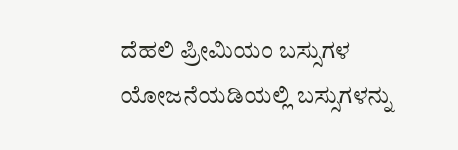ದೆಹಲಿ ಪ್ರೀಮಿಯಂ ಬಸ್ಸುಗಳ ಯೋಜನೆಯಡಿಯಲ್ಲಿ ಬಸ್ಸುಗಳನ್ನು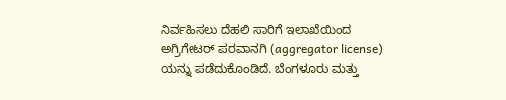ನಿರ್ವಹಿಸಲು ದೆಹಲಿ ಸಾರಿಗೆ ಇಲಾಖೆಯಿಂದ ಅಗ್ರಿಗೇಟರ್ ಪರವಾನಗಿ (aggregator license) ಯನ್ನು ಪಡೆದುಕೊಂಡಿದೆ. ಬೆಂಗಳೂರು ಮತ್ತು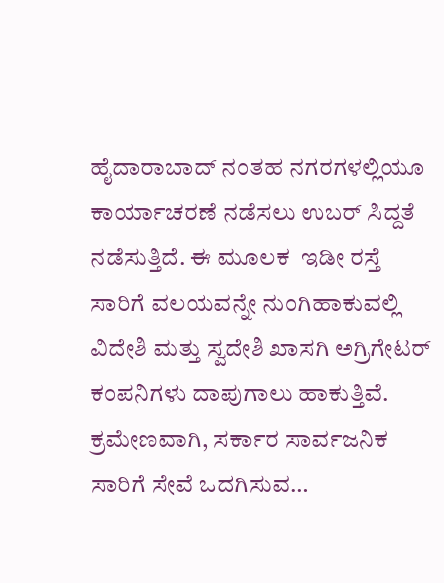ಹೈದಾರಾಬಾದ್ ನಂತಹ ನಗರಗಳಲ್ಲಿಯೂ ಕಾರ್ಯಾಚರಣೆ ನಡೆಸಲು ಉಬರ್ ಸಿದ್ದತೆ ನಡೆಸುತ್ತಿದೆ. ಈ ಮೂಲಕ  ಇಡೀ ರಸ್ತೆ ಸಾರಿಗೆ ವಲಯವನ್ನೇ ನುಂಗಿಹಾಕುವಲ್ಲಿ ವಿದೇಶಿ ಮತ್ತು ಸ್ವದೇಶಿ ಖಾಸಗಿ ಅಗ್ರಿಗೇಟರ್ ಕಂಪನಿಗಳು ದಾಪುಗಾಲು ಹಾಕುತ್ತಿವೆ. ಕ್ರಮೇಣವಾಗಿ, ಸರ್ಕಾರ ಸಾರ್ವಜನಿಕ ಸಾರಿಗೆ ಸೇವೆ ಒದಗಿಸುವ…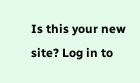Is this your new site? Log in to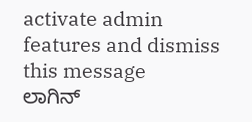activate admin features and dismiss this message
ಲಾಗಿನ್